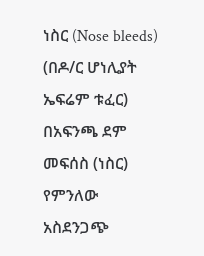ነስር (Nose bleeds) (በዶ/ር ሆነሊያት ኤፍሬም ቱፈር) በአፍንጫ ደም መፍሰስ (ነስር) የምንለው አስደንጋጭ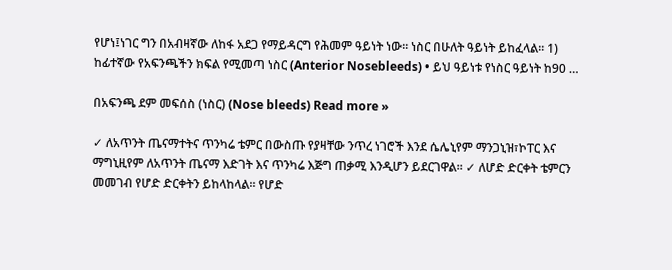የሆነ፤ነገር ግን በአብዛኛው ለከፋ አደጋ የማይዳርግ የሕመም ዓይነት ነው፡፡ ነስር በሁለት ዓይነት ይከፈላል፡፡ 1) ከፊተኛው የአፍንጫችን ክፍል የሚመጣ ነስር (Anterior Nosebleeds) • ይህ ዓይነቱ የነስር ዓይነት ከ90 …

በአፍንጫ ደም መፍሰስ (ነስር) (Nose bleeds) Read more »

✓ ለአጥንት ጤናማተትና ጥንካሬ ቴምር በውስጡ የያዛቸው ንጥረ ነገሮች እንደ ሴሌኒየም ማንጋኒዝ፣ኮፐር እና ማግኒዚየም ለአጥንት ጤናማ እድገት እና ጥንካሬ እጅግ ጠቃሚ እንዲሆን ይደርገዋል። ✓ ለሆድ ድርቀት ቴምርን መመገብ የሆድ ድርቀትን ይከላከላል። የሆድ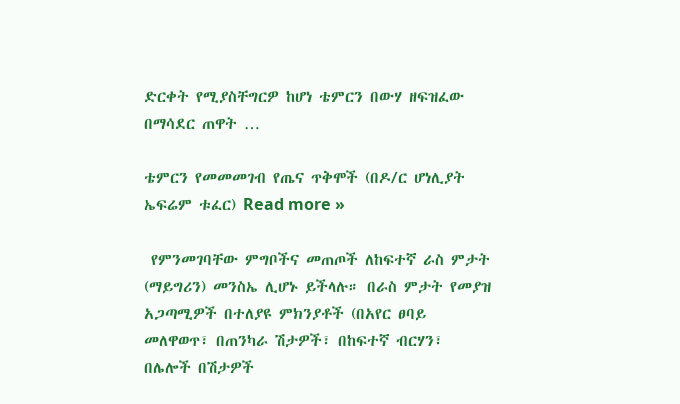ድርቀት የሚያስቸግርዎ ከሆነ ቴምርን በውሃ ዘፍዝፈው በማሳደር ጠዋት …

ቴምርን የመመመገብ የጤና ጥቅሞች (በዶ/ር ሆነሊያት ኤፍሬም ቱፈር) Read more »

 የምንመገባቸው ምግቦችና መጠጦች ለከፍተኛ ራስ ምታት (ማይግሪን) መንስኤ ሊሆኑ ይችላሉ። በራስ ምታት የመያዝ አጋጣሚዎች በተለያዩ ምክንያቶች (በአየር ፀባይ መለዋወጥ፣ በጠንካራ ሽታዎች፣ በከፍተኛ ብርሃን፣ በሌሎች በሽታዎች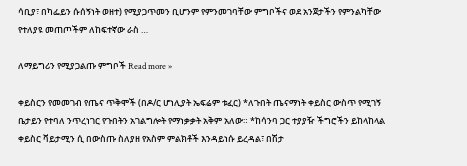ሳቢያ፣ በካፌይን ሱሰኝነት ወዘተ) የሚያጋጥመን ቢሆንም የምንመገባቸው ምግቦችና ወደ አንጀታችን የምንልካቸው የተለያዩ መጠጦችም ለከፍተኛው ራስ …

ለማይግሪን የሚያጋልጡ ምግቦች Read more »

ቀይስርን የመመገብ የጤና ጥቅሞች (በዶ/ር ሆነሊያት ኤፍሬም ቱፈር) *ለጉበት ጤናማነት ቀይስር ውስጥ የሚገኝ ቤታይን የተባለ ንጥረነገር የጉበትን አገልግሎት የማነቃቃት አቅም አለው። *ከሳንባ ጋር ተያያዥ ችግሮችን ይከላከላል ቀይስር ቫይታሚን ሲ በውስጡ ስለያዘ የአስም ምልክቶች እንዳይነሱ ይረዳል፣ በሽታ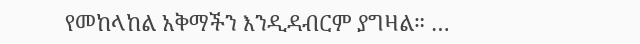የመከላከል አቅማችን እንዲዳብርም ያግዛል። …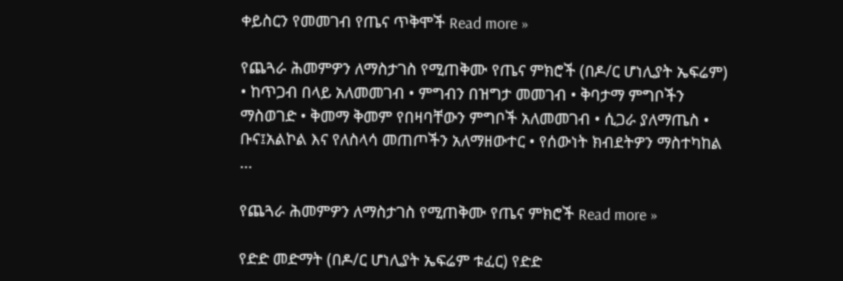ቀይስርን የመመገብ የጤና ጥቅሞች Read more »

የጨጓራ ሕመምዎን ለማስታገስ የሚጠቅሙ የጤና ምክሮች (በዶ/ር ሆነሊያት ኤፍሬም) • ከጥጋብ በላይ አለመመገብ • ምግብን በዝግታ መመገብ • ቅባታማ ምግቦችን ማስወገድ • ቅመማ ቅመም የበዛባቸውን ምግቦች አለመመገብ • ሲጋራ ያለማጤስ • ቡና፤አልኮል እና የለስላሳ መጠጦችን አለማዘውተር • የሰውነት ክብደትዎን ማስተካከል …

የጨጓራ ሕመምዎን ለማስታገስ የሚጠቅሙ የጤና ምክሮች Read more »

የድድ መድማት (በዶ/ር ሆነሊያት ኤፍሬም ቱፈር) የድድ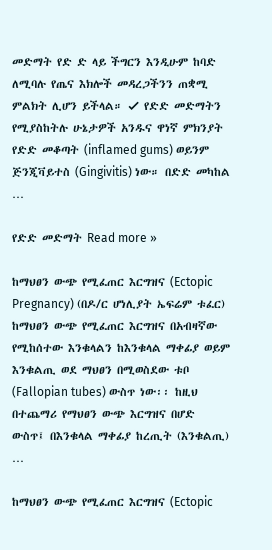መድማት የድ ድ ላይ ችግርን እንዲሁም ከባድ ለሚባሉ የጤና እክሎች መዳረጋችንን ጠቋሚ ምልክት ሊሆን ይችላል። ✓ የድድ መድማትን የሚያስከትሉ ሁኔታዎች አንዱና ዋነኛ ምክንያት የድድ መቆጣት (inflamed gums) ወይንም ጅንጂቫይተስ (Gingivitis) ነው። በድድ መካከል …

የድድ መድማት Read more »

ከማህፀን ውጭ የሚፈጠር እርግዝና (Ectopic Pregnancy) (በዶ/ር ሆነሊያት ኤፍሬም ቱፈር) ከማህፀን ውጭ የሚፈጠር እርግዝና በአብዛኛው የሚከሰተው እንቁላልን ከእንቁላል ማቀፊያ ወይም እንቁልጢ ወደ ማህፀን በሚወስደው ቱቦ (Fallopian tubes) ውስጥ ነው፡፡ ከዚህ በተጨማሪ የማህፀን ውጭ እርግዝና በሆድ ውስጥ፤ በእንቁላል ማቀፊያ ከረጢት (እንቁልጢ) …

ከማህፀን ውጭ የሚፈጠር እርግዝና (Ectopic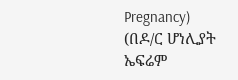Pregnancy) (በዶ/ር ሆነሊያት ኤፍሬም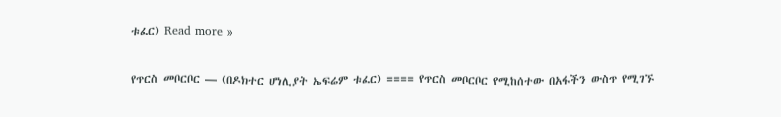ቱፈር) Read more »

የጥርስ መቦርቦር — (በዶክተር ሆነሊያት ኤፍሬም ቱፈር) ==== የጥርስ መቦርቦር የሚከሰተው በአፋችን ውስጥ የሚገኙ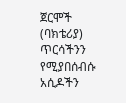ጀርሞች (ባክቴሪያ) ጥርሳችንን የሚያበሰብሱ አሲዶችን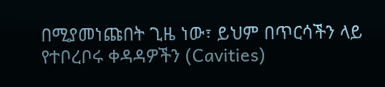በሚያመነጩበት ጊዜ ነው፣ ይህም በጥርሳችን ላይ የተቦረቦሩ ቀዳዳዎችን (Cavities)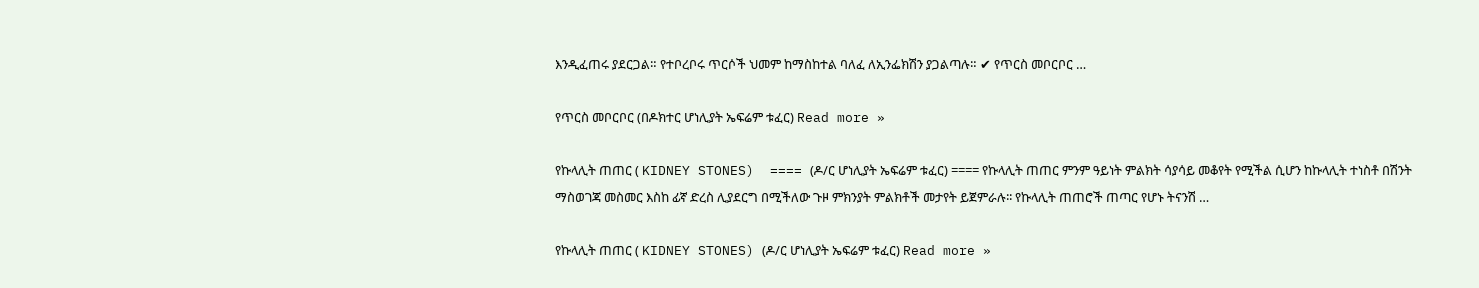እንዲፈጠሩ ያደርጋል። የተቦረቦሩ ጥርሶች ህመም ከማስከተል ባለፈ ለኢንፌክሽን ያጋልጣሉ። ✔ የጥርስ መቦርቦር …

የጥርስ መቦርቦር (በዶክተር ሆነሊያት ኤፍሬም ቱፈር) Read more »

የኩላሊት ጠጠር ( KIDNEY STONES)  ==== (ዶ/ር ሆነሊያት ኤፍሬም ቱፈር) ==== የኩላሊት ጠጠር ምንም ዓይነት ምልክት ሳያሳይ መቆየት የሚችል ሲሆን ከኩላሊት ተነስቶ በሽንት ማስወገጃ መስመር እስከ ፊኛ ድረስ ሊያደርግ በሚችለው ጉዞ ምክንያት ምልክቶች መታየት ይጀምራሉ፡፡ የኩላሊት ጠጠሮች ጠጣር የሆኑ ትናንሽ …

የኩላሊት ጠጠር ( KIDNEY STONES) (ዶ/ር ሆነሊያት ኤፍሬም ቱፈር) Read more »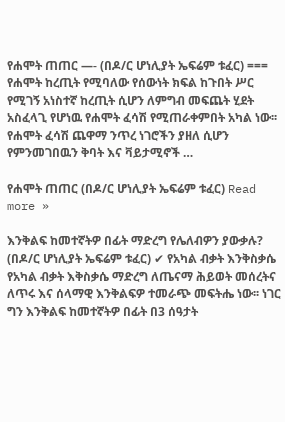የሐሞት ጠጠር —- (በዶ/ር ሆነሊያት ኤፍሬም ቱፈር) === የሐሞት ከረጢት የሚባለው የሰውነት ክፍል ከጉበት ሥር የሚገኝ አነስተኛ ከረጢት ሲሆን ለምግብ መፍጨት ሂደት አስፈላጊ የሆነዉ የሐሞት ፈሳሽ የሚጠራቀምበት አካል ነው፡፡ የሐሞት ፈሳሽ ጨዋማ ንጥረ ነገሮችን ያዘለ ሲሆን የምንመገበዉን ቅባት እና ቫይታሚኖች …

የሐሞት ጠጠር (በዶ/ር ሆነሊያት ኤፍሬም ቱፈር) Read more »

እንቅልፍ ከመተኛትዎ በፊት ማድረግ የሌለብዎን ያውቃሉ?  (በዶ/ር ሆነሊያት ኤፍሬም ቱፈር) ✔ የአካል ብቃት እንቅስቃሴ የአካል ብቃት እቅስቃሴ ማድረግ ለጤናማ ሕይወት መሰረትና ለጥሩ እና ሰላማዊ እንቅልፍዎ ተመራጭ መፍትሔ ነው፡፡ ነገር ግን እንቅልፍ ከመተኛትዎ በፊት በ3 ሰዓታት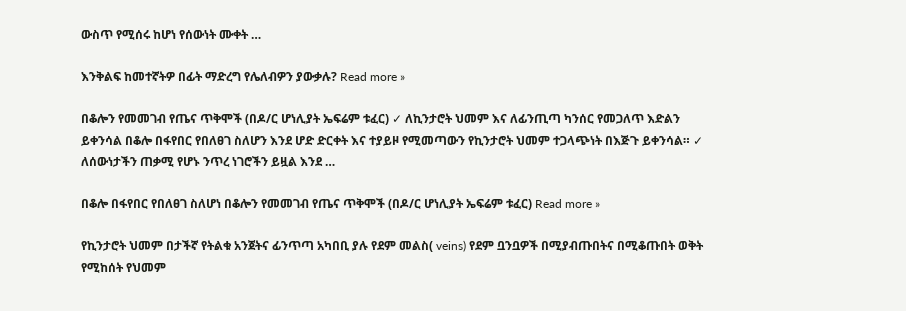ውስጥ የሚሰሩ ከሆነ የሰውነት ሙቀት …

እንቅልፍ ከመተኛትዎ በፊት ማድረግ የሌለብዎን ያውቃሉ? Read more »

በቆሎን የመመገብ የጤና ጥቅሞች (በዶ/ር ሆነሊያት ኤፍሬም ቱፈር) ✓ ለኪንታሮት ህመም እና ለፊንጢጣ ካንሰር የመጋለጥ እድልን ይቀንሳል በቆሎ በፋየበር የበለፀገ ስለሆን እንደ ሆድ ድርቀት እና ተያይዞ የሚመጣውን የኪንታሮት ህመም ተጋላጭነት በእጅጉ ይቀንሳል። ✓ ለሰውነታችን ጠቃሚ የሆኑ ንጥረ ነገሮችን ይዟል እንደ …

በቆሎ በፋየበር የበለፀገ ስለሆነ በቆሎን የመመገብ የጤና ጥቅሞች (በዶ/ር ሆነሊያት ኤፍሬም ቱፈር) Read more »

የኪንታሮት ህመም በታችኛ የትልቁ አንጀትና ፊንጥጣ አካበቢ ያሉ የደም መልስ( veins) የደም ቧንቧዎች በሚያብጡበትና በሚቆጡበት ወቅት የሚከሰት የህመም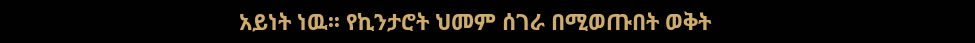አይነት ነዉ፡፡ የኪንታሮት ህመም ሰገራ በሚወጡበት ወቅት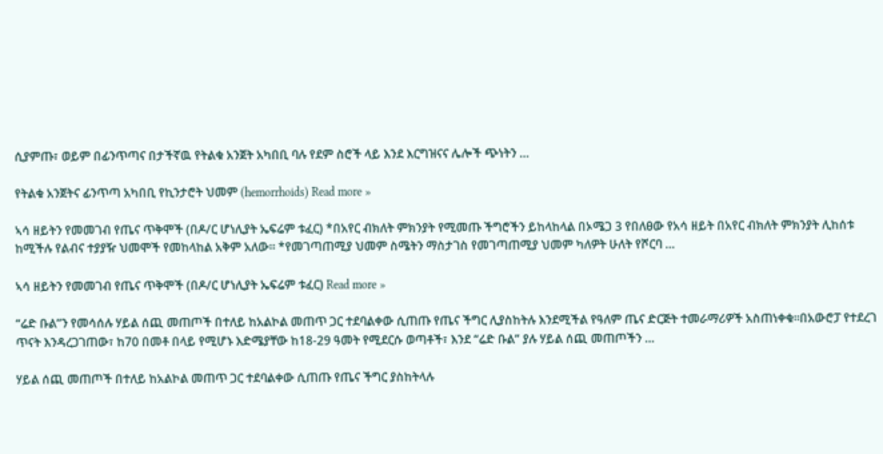ሲያምጡ፣ ወይም በፊንጥጣና በታችኛዉ የትልቁ አንጀት አካበቢ ባሉ የደም ስሮች ላይ እንደ እርግዝናና ሌሎች ጭነትን …

የትልቁ አንጀትና ፊንጥጣ አካበቢ የኪንታሮት ህመም (hemorrhoids) Read more »

ኣሳ ዘይትን የመመገብ የጤና ጥቅሞች (በዶ/ር ሆነሊያት ኤፍሬም ቱፈር) *በአየር ብክለት ምክንያት የሚመጡ ችግሮችን ይከላከላል በኦሜጋ 3 የበለፀው የአሳ ዘይት በአየር ብክለት ምክንያት ሊከሰቱ ከሚችሉ የልብና ተያያዥ ህመሞች የመከላከል አቅም አለው። *የመገጣጠሚያ ህመም ስሜትን ማስታገስ የመገጣጠሚያ ህመም ካለዎት ሁለት የሾርባ …

ኣሳ ዘይትን የመመገብ የጤና ጥቅሞች (በዶ/ር ሆነሊያት ኤፍሬም ቱፈር) Read more »

“ሬድ ቡል”ን የመሳሰሉ ሃይል ሰጪ መጠጦች በተለይ ከአልኮል መጠጥ ጋር ተደባልቀው ሲጠጡ የጤና ችግር ሊያስከትሉ እንደሚችል የዓለም ጤና ድርጅት ተመራማሪዎች አስጠነቀቁ፡፡በአውሮፓ የተደረገ ጥናት እንዳረጋገጠው፣ ከ70 በመቶ በላይ የሚሆኑ እድሜያቸው ከ18-29 ዓመት የሚደርሱ ወጣቶች፣ እንደ “ሬድ ቡል” ያሉ ሃይል ሰጪ መጠጦችን …

ሃይል ሰጪ መጠጦች በተለይ ከአልኮል መጠጥ ጋር ተደባልቀው ሲጠጡ የጤና ችግር ያስከትላሉ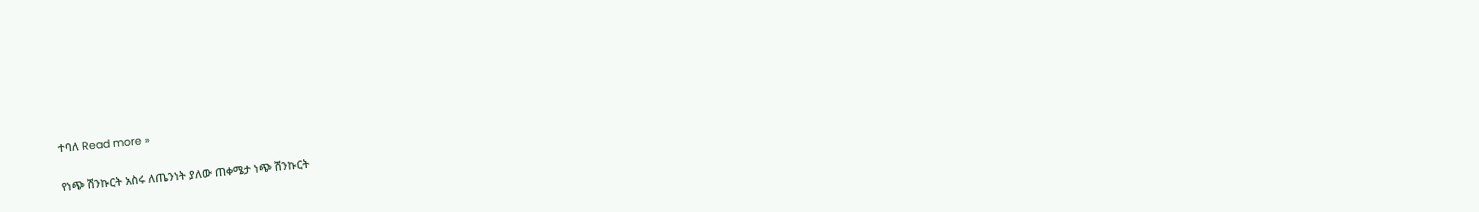ተባለ Read more »

የነጭ ሽንኩርት አስሩ ለጤንነት ያለው ጠቀሜታ ነጭ ሽንኩርት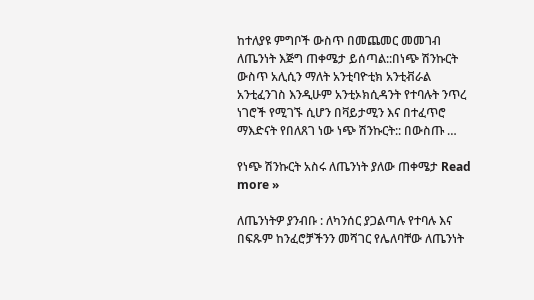ከተለያዩ ምግቦች ውስጥ በመጨመር መመገብ ለጤንነት እጅግ ጠቀሜታ ይሰጣል::በነጭ ሽንኩርት ውስጥ አሊሲን ማለት አንቲባዮቲክ አንቲቭራል አንቲፈንገስ እንዲሁም አንቲኦክሲዳንት የተባሉት ንጥረ ነገሮች የሚገኙ ሲሆን በቫይታሚን እና በተፈጥሮ ማእድናት የበለጸገ ነው ነጭ ሽንኩርት:: በውስጡ …

የነጭ ሽንኩርት አስሩ ለጤንነት ያለው ጠቀሜታ Read more »

ለጤንነትዎ ያንብቡ : ለካንሰር ያጋልጣሉ የተባሉ እና በፍጹም ከንፈሮቻችንን መሻገር የሌለባቸው ለጤንነት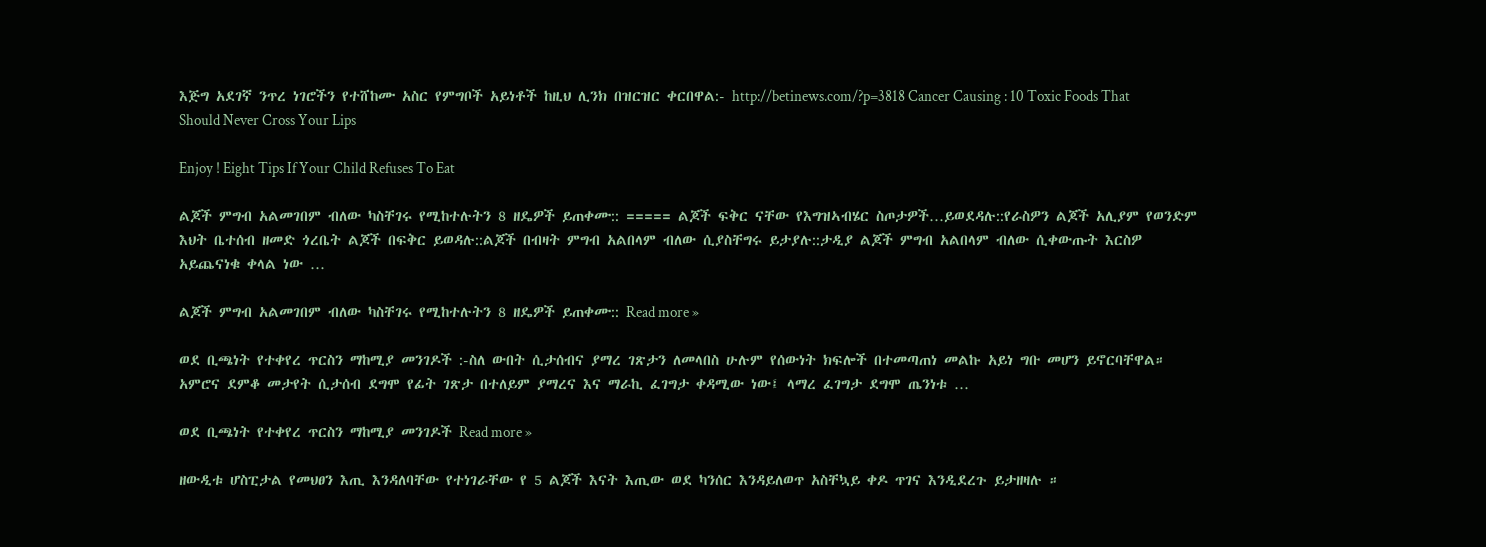እጅግ አደገኛ ንጥረ ነገሮችን የተሸከሙ አስር የምግቦች አይነቶች ከዚህ ሊንክ በዝርዝር ቀርበዋል:- http://betinews.com/?p=3818 Cancer Causing : 10 Toxic Foods That Should Never Cross Your Lips

Enjoy ! Eight Tips If Your Child Refuses To Eat

ልጆች ምግብ አልመገበም ብለው ካስቸገሩ የሚከተሉትን 8 ዘዴዎች ይጠቀሙ:: ===== ልጆች ፍቅር ናቸው የእግዝኣብሄር ስጦታዎች…ይወደዳሉ::የራስዎን ልጆች አሊያም የወንድም እህት ቤተሰብ ዘመድ ጎረቤት ልጆች በፍቅር ይወዳሉ::ልጆች በብዛት ምግብ አልበላም ብለው ሲያስቸግሩ ይታያሉ::ታዲያ ልጆች ምግብ አልበላም ብለው ሲቀውጡት እርስዎ አይጨናነቁ ቀላል ነው …

ልጆች ምግብ አልመገበም ብለው ካስቸገሩ የሚከተሉትን 8 ዘዴዎች ይጠቀሙ:: Read more »

ወደ ቢጫነት የተቀየረ ጥርስን ማከሚያ መንገዶች :-ስለ ውበት ሲታሰብና ያማረ ገጽታን ለመላበስ ሁሉም የሰውነት ክፍሎች በተመጣጠነ መልኩ አይነ ግቡ መሆን ይኖርባቸዋል።   አምሮና ደምቆ መታየት ሲታሰብ ደግሞ የፊት ገጽታ በተለይም ያማረና እና ማራኪ ፈገግታ ቀዳሚው ነው፤ ላማረ ፈገግታ ደግሞ ጤንነቱ …

ወደ ቢጫነት የተቀየረ ጥርስን ማከሚያ መንገዶች Read more »

ዘውዲቱ ሆስፒታል የመህፀን እጢ እንዳለባቸው የተነገራቸው የ 5 ልጆች እናት እጢው ወደ ካንሰር እንዳይለወጥ አስቸኳይ ቀዶ ጥገና እንዲደረጉ ይታዘዛሉ ።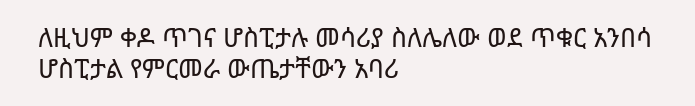ለዚህም ቀዶ ጥገና ሆስፒታሉ መሳሪያ ስለሌለው ወደ ጥቁር አንበሳ ሆስፒታል የምርመራ ውጤታቸውን አባሪ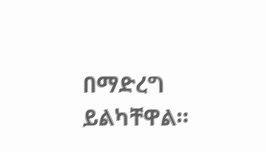በማድረግ ይልካቸዋል።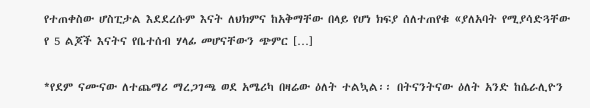የተጠቀስው ሆስፒታል እደደረሱም እናት ለህክምና ከአቅማቸው በላይ የሆነ ክፍያ ሰለተጠየቁ «ያለአባት የሚያሳድጓቸው የ 5 ልጆች እናትና የቤተሰብ ሃላፊ መሆናቸውን ጭምር […]

*የደም ናሙናው ለተጨማሪ ማረጋገጫ ወደ አሜሪካ በዛሬው ዕለት ተልኳል፡፡ በትናንትናው ዕለት አንድ ከሴራሊዮን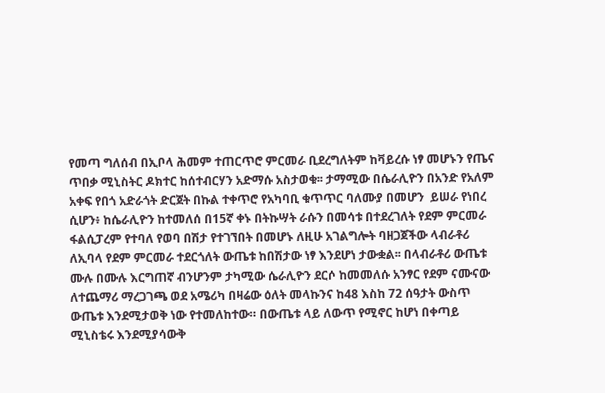የመጣ ግለሰብ በኢቦላ ሕመም ተጠርጥሮ ምርመራ ቢደረግለትም ከቫይረሱ ነፃ መሆኑን የጤና ጥበቃ ሚኒስትር ዶክተር ከሰተብርሃን አድማሱ አስታወቁ፡፡ ታማሚው በሴራሊዮን በአንድ የአለም አቀፍ የበጎ አድራጎት ድርጀት በኩል ተቀጥሮ የአካባቢ ቁጥጥር ባለሙያ በመሆን  ይሠራ የነበረ  ሲሆን፥ ከሴራሊዮን ከተመለሰ በ15ኛ ቀኑ በትኩሣት ራሱን በመሳቱ በተደረገለት የደም ምርመራ ፋልሲፓረም የተባለ የወባ በሽታ የተገኘበት በመሆኑ ለዚሁ አገልግሎት ባዘጋጀችው ላብራቶሪ ለኢባላ የደም ምርመራ ተደርጎለት ውጤቱ ከበሽታው ነፃ እንደሆነ ታውቋል፡፡ በላብራቶሪ ውጤቱ ሙሉ በሙሉ እርግጠኛ ብንሆንም ታካሚው ሴራሊዮን ደርሶ ከመመለሱ አንፃር የደም ናሙናው ለተጨማሪ ማረጋገጫ ወደ አሜሪካ በዛሬው ዕለት መላኩንና ከ48 እስከ 72 ሰዓታት ውስጥ ውጤቱ እንደሚታወቅ ነው የተመለከተው። በውጤቱ ላይ ለውጥ የሚኖር ከሆነ በቀጣይ ሚኒስቴሩ እንደሚያሳውቅ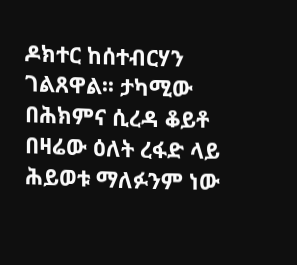ዶክተር ከሰተብርሃን ገልጸዋል፡፡ ታካሚው በሕክምና ሲረዳ ቆይቶ በዛሬው ዕለት ረፋድ ላይ ሕይወቱ ማለፉንም ነው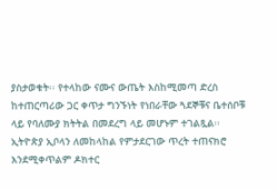ያስታወቁት፡፡ የተላከው ናሙና ውጤት እስከሚመጣ ድረስ ከተጠርጣሪው ጋር ቀጥታ ግንኙነት የነበራቸው ጓደኞቹና ቤተሰቦቹ ላይ የባለሙያ ክትትል በመደረግ ላይ መሆኑም ተገልጿል፡፡ ኢትዮጵያ ኢቦላን ለመከላከል የምታደርገው ጥረት ተጠናክሮ እንደሚቀጥልም ዶክተር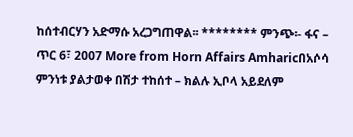ከሰተብርሃን አድማሱ አረጋግጠዋል፡፡ ******** ምንጭ፡- ፋና – ጥር 6፣ 2007 More from Horn Affairs Amharicበአሶሳ ምንነቱ ያልታወቀ በሽታ ተከሰተ – ክልሉ ኢቦላ አይደለም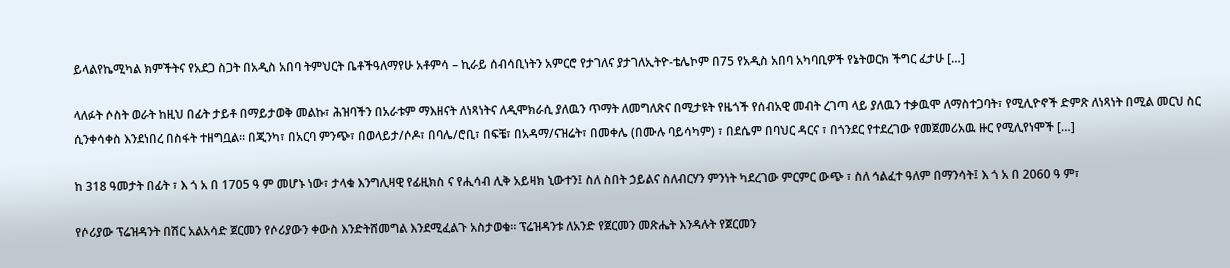ይላልየኬሚካል ክምችትና የአደጋ ስጋት በአዲስ አበባ ትምህርት ቤቶችዓለማየሁ አቶምሳ – ኪራይ ሰብሳቢነትን አምርሮ የታገለና ያታገለኢትዮ-ቴሌኮም በ75 የአዲስ አበባ አካባቢዎች የኔትወርክ ችግር ፈታሁ […]

ላለፉት ሶስት ወራት ከዚህ በፊት ታይቶ በማይታወቅ መልኩ፣ ሕዝባችን በአራቱም ማእዘናት ለነጻነትና ለዲሞክራሲ ያለዉን ጥማት ለመግለጽና በሚታዩት የዜጎች የሰብአዊ መብት ረገጣ ላይ ያለዉን ተቃዉሞ ለማስተጋባት፣ የሚሊዮኖች ድምጽ ለነጻነት በሚል መርህ ስር ሲንቀሳቀስ እንደነበረ በስፋት ተዘግቧል። በጂንካ፣ በአርባ ምንጭ፣ በወላይታ/ሶዶ፣ በባሌ/ሮቢ፣ በፍቼ፣ በአዳማ/ናዝሬት፣ በመቀሌ (በሙሉ ባይሳካም) ፣ በደሴም በባህር ዳርና ፣ በጎንደር የተደረገው የመጀመሪአዉ ዙር የሚሊየነሞች […]

ከ 318 ዓመታት በፊት ፣ እ ጎ አ በ 1705 ዓ ም መሆኑ ነው፣ ታላቁ እንግሊዛዊ የፊዚክስ ና የሒሳብ ሊቅ አይዛክ ኒውተን፤ ስለ ስበት ኃይልና ስለብርሃን ምንነት ካደረገው ምርምር ውጭ ፣ ስለ ኅልፈተ ዓለም በማንሳት፤ እ ጎ አ በ 2060 ዓ ም፣

የሶሪያው ፕሬዝዳንት በሽር አልአሳድ ጀርመን የሶሪያውን ቀውስ እንድትሸመግል እንደሚፈልጉ አስታወቁ። ፕሬዝዳንቱ ለአንድ የጀርመን መጽሔት እንዳሉት የጀርመን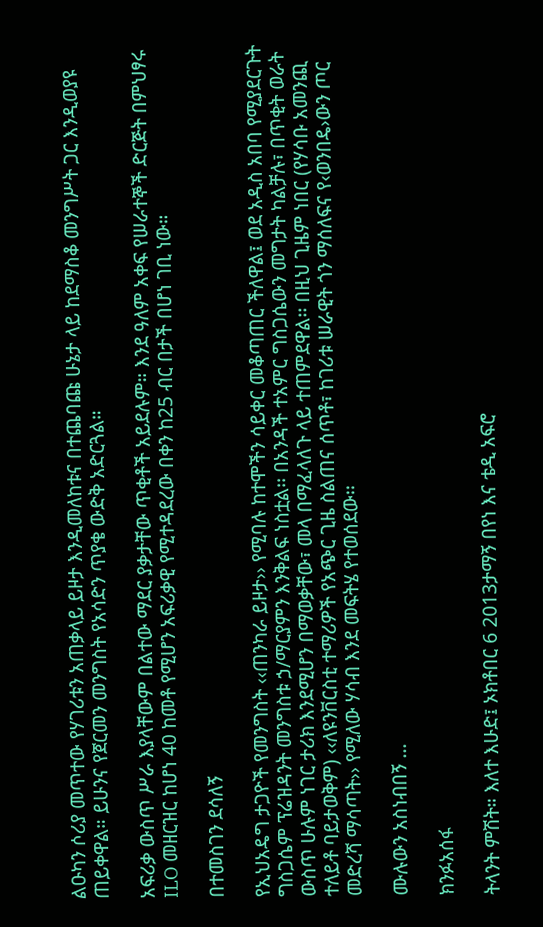ልዑካን ሶሪያ መጥተው የሃገሪቱን አጠቃላይ ይዞታ እንዲመለከቱና በተጨባጩ ሁኔታ ላይ ከደማስቆ መንግሥት ጋር እንዲወያዩ ጠይቀዋል። ይሁንና የጀርመን መንግስት የአሳድን ጥያቄ ውድቅ አድርጓል።

አፍሪቃ ውስጥ ሥራ እያላቸውም በልተው ማደር ያቃታቸው ጥቂቶች አይደሉም። እንደ ዓለም አቀፍ የሠራተኞች ድርጅት በምህፃሩ ILO መዘርዝር ከሆነ 40 ከመቶ የሚሆን አፍሪቃዊ የሚተዳደረው በቀን ከ25 ብር በታች በሆነ ገቢ ነው።

በተመስገን ደሳለኝ

የኢህአዴግ ታጋዮች የመንግስት ‹‹ጠንካራ ይዞታ›› የሚባሉ ከተሞችን ሳይቀር መቆጣጠር ችለዋል፤ ወደ አዲስ አበባ የሚያደርጉት ግስጋሴም ፕሬዝዳንት መንግስቱ ኃ/ማርያምን እንቅልፍ ነስቷል፡፡ በአንዳች ተአምር ግስጋሴውን መግታት ካልቻሉ፣ በጥቂት ወራት ውስጥ ሁሉም ነገር ታሪክ እንደሚሆን በማወቃቸው፣ መላ በማፈላለጉ ላይ ተጠምደዋል፡፡ በዚህ ጊዜም ነበር (የሃሳቡ አመንጪ ተለይቶ ባይታወቅም) ‹‹ለዩንቨርስቲ ተማሪዎች የአጭር ጊዜ ስልጠና ሰጥቶ፣ ከገሪቱ ሠራዊት ጎን ማሰለፍና የ‹ወንበዴ›ውን ጦር መድረሻ ማሳጣት›› የሚለው ሃሳብ እንደ መፍትሄ የተወሰደው፡፡

ሙሉውን አስነብበኝ …

ክንፉአሰፋ

ትላንት ምሽት። እለተ እሁድ፤ ኦክቶበር 6 2013ታማኝ በየነ እና ቴዲ አፍሮ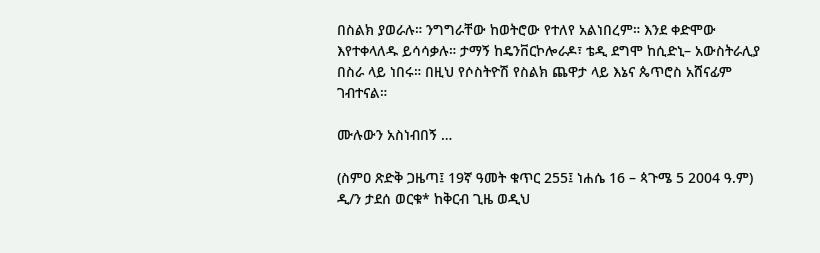በስልክ ያወራሉ። ንግግራቸው ከወትሮው የተለየ አልነበረም። እንደ ቀድሞው እየተቀላለዱ ይሳሳቃሉ። ታማኝ ከዴንቨርኮሎራዶ፣ ቴዲ ደግሞ ከሲድኒ– አውስትራሊያ በስራ ላይ ነበሩ። በዚህ የሶስትዮሽ የስልክ ጨዋታ ላይ እኔና ጴጥሮስ አሸናፊም ገብተናል።

ሙሉውን አስነብበኝ …

(ስምዐ ጽድቅ ጋዜጣ፤ 19ኛ ዓመት ቁጥር 255፤ ነሐሴ 16 – ጳጉሜ 5 2004 ዓ.ም) ዲ/ን ታደሰ ወርቁ* ከቅርብ ጊዜ ወዲህ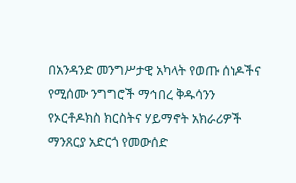በአንዳንድ መንግሥታዊ አካላት የወጡ ሰነዶችና የሚሰሙ ንግግሮች ማኅበረ ቅዱሳንን የኦርቶዶክስ ክርስትና ሃይማኖት አክራሪዎች ማንጸርያ አድርጎ የመውሰድ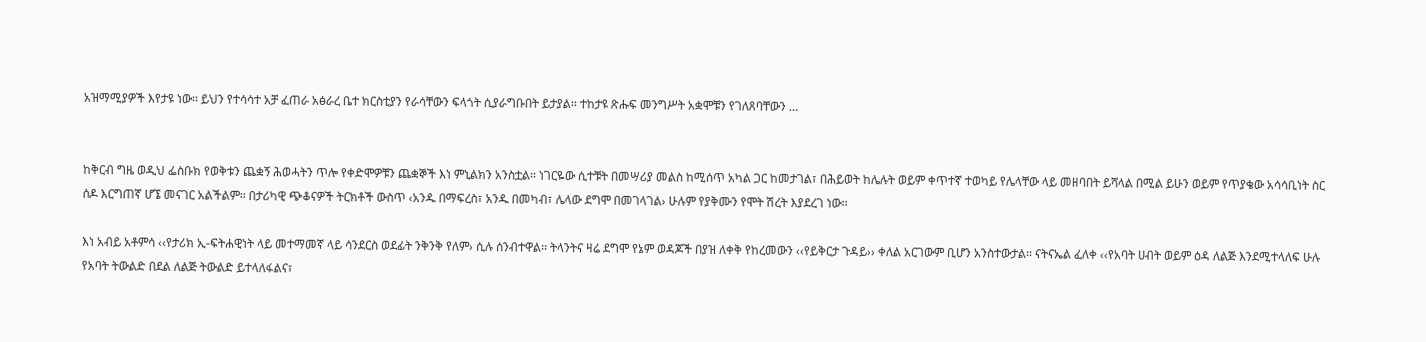አዝማሚያዎች እየታዩ ነው፡፡ ይህን የተሳሳተ አቻ ፈጠራ አፅራረ ቤተ ክርስቲያን የራሳቸውን ፍላጎት ሲያራግቡበት ይታያል፡፡ ተከታዩ ጽሑፍ መንግሥት አቋሞቹን የገለጸባቸውን …


ከቅርብ ግዜ ወዲህ ፌስቡክ የወቅቱን ጨቋኝ ሕወሓትን ጥሎ የቀድሞዎቹን ጨቋኞች እነ ምኒልክን አንስቷል፡፡ ነገርዬው ሲተቹት በመሣሪያ መልስ ከሚሰጥ አካል ጋር ከመታገል፣ በሕይወት ከሌሉት ወይም ቀጥተኛ ተወካይ የሌላቸው ላይ መዘባበት ይሻላል በሚል ይሁን ወይም የጥያቄው አሳሳቢነት ስር ሰዶ እርግጠኛ ሆኜ መናገር አልችልም፡፡ በታሪካዊ ጭቆናዎች ትርክቶች ውስጥ ‹አንዱ በማፍረስ፣ አንዱ በመካብ፣ ሌላው ደግሞ በመገላገል› ሁሉም የያቅሙን የሞት ሽረት እያደረገ ነው፡፡

እነ አብይ አቶምሳ ‹‹የታሪክ ኢ-ፍትሐዊነት ላይ መተማመኛ ላይ ሳንደርስ ወደፊት ንቅንቅ የለም› ሲሉ ሰንብተዋል፡፡ ትላንትና ዛሬ ደግሞ የኔም ወዳጆች በያዝ ለቀቅ የከረመውን ‹‹የይቅርታ ጉዳይ›› ቀለል አርገውም ቢሆን አንስተውታል፡፡ ናትናኤል ፈለቀ ‹‹የአባት ሀብት ወይም ዕዳ ለልጅ እንደሚተላለፍ ሁሉ የአባት ትውልድ በደል ለልጅ ትውልድ ይተላለፋልና፣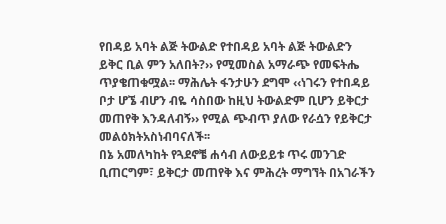የበዳይ አባት ልጅ ትውልድ የተበዳይ አባት ልጅ ትውልድን ይቅር ቢል ምን አለበት?›› የሚመስል አማራጭ የመፍትሔ ጥያቄጠቁሟል፡፡ ማሕሌት ፋንታሁን ደግሞ ‹‹ነገሩን የተበዳይ ቦታ ሆኜ ብሆን ብዬ ሳስበው ከዚህ ትውልድም ቢሆን ይቅርታ መጠየቅ እንዳለብኝ›› የሚል ጭብጥ ያለው የራሷን የይቅርታ መልዕክትአስነብባናለች፡፡
በኔ አመለካከት የጓደኖቼ ሐሳብ ለውይይቱ ጥሩ መንገድ ቢጠርግም፣ ይቅርታ መጠየቅ እና ምሕረት ማግኘት በአገራችን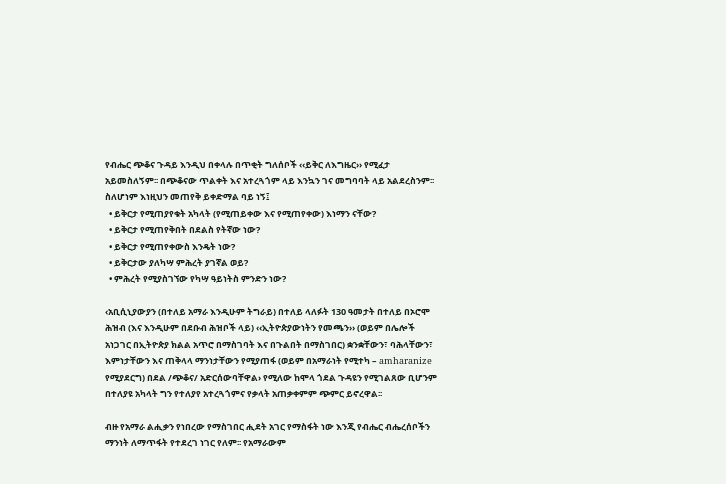የብሔር ጭቆና ጉዳይ እንዲህ በቀላሉ በጥቂት ግለሰቦች ‹‹ይቅር ለእግዜር›› የሚፈታ አይመስለኝም፡፡ በጭቆናው ጥልቀት እና አተረጓጎም ላይ እንኳን ገና መግባባት ላይ አልደረስንም፡፡ ስለሆነም እነዚህን መጠየቅ ይቀድማል ባይ ነኝ፤
  • ይቅርታ የሚጠያየቁት አካላት (የሚጠይቀው እና የሚጠየቀው) እነማን ናቸው?
  • ይቅርታ የሚጠየቅበት በደልስ የትኛው ነው?
  • ይቅርታ የሚጠየቀውስ እንዴት ነው?
  • ይቅርታው ያለካሣ ምሕረት ያገኛል ወይ?
  • ምሕረት የሚያስገኘው የካሣ ዓይነትስ ምንድን ነው?

‹አቢሲኒያውያን (በተለይ አማራ እንዲሁም ትግራይ) በተለይ ላለፉት 130 ዓመታት በተለይ በኦሮሞ ሕዝብ (እና እንዲሁም በደቡብ ሕዝቦች ላይ) ‹‹ኢትዮጵያውነትን የመጫን›› (ወይም በሌሎች አነጋገር በኢትዮጵያ ክልል አጥሮ በማስገባት እና በጉልበት በማስገበር) ቋንቋቸውን፣ ባሕላቸውን፣ እምነታቸውን እና ጠቅላላ ማንነታቸውን የሚያጠፋ (ወይም በአማራነት የሚተካ – amharanize የሚያደርግ) በደል /ጭቆና/ አድርሰውባቸዋል› የሚለው ከሞላ ጎደል ጉዳዩን የሚገልጸው ቢሆንም በተለያዩ አካላት ግን የተለያየ አተረጓጎምና የቃላት አጠቃቀምም ጭምር ይኖረዋል፡፡

ብዙ የአማራ ልሒቃን የነበረው የማስገበር ሒደት አገር የማስፋት ነው እንጂ የብሔር ብሔረሰቦችን ማንነት ለማጥፋት የተደረገ ነገር የለም፡፡ የአማራውም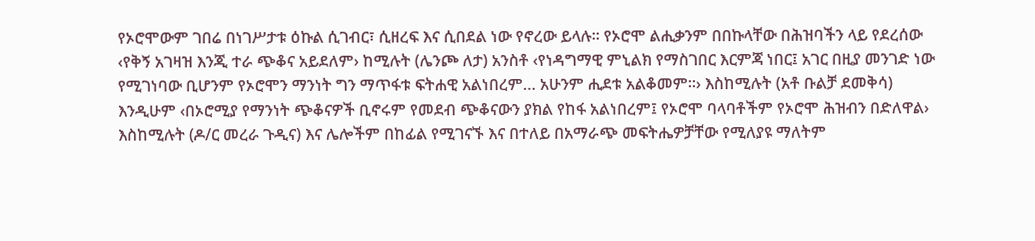የኦሮሞውም ገበሬ በነገሥታቱ ዕኩል ሲገብር፣ ሲዘረፍ እና ሲበደል ነው የኖረው ይላሉ፡፡ የኦሮሞ ልሒቃንም በበኩላቸው በሕዝባችን ላይ የደረሰው ‹የቅኝ አገዛዝ እንጂ ተራ ጭቆና አይደለም› ከሚሉት (ሌንጮ ለታ) አንስቶ ‹የነዳግማዊ ምኒልክ የማስገበር እርምጃ ነበር፤ አገር በዚያ መንገድ ነው የሚገነባው ቢሆንም የኦሮሞን ማንነት ግን ማጥፋቱ ፍትሐዊ አልነበረም… አሁንም ሒደቱ አልቆመም፡፡› እስከሚሉት (አቶ ቡልቻ ደመቅሳ) እንዲሁም ‹በኦሮሚያ የማንነት ጭቆናዎች ቢኖሩም የመደብ ጭቆናውን ያክል የከፋ አልነበረም፤ የኦሮሞ ባላባቶችም የኦሮሞ ሕዝብን በድለዋል› እስከሚሉት (ዶ/ር መረራ ጉዲና) እና ሌሎችም በከፊል የሚገናኙ እና በተለይ በአማራጭ መፍትሔዎቻቸው የሚለያዩ ማለትም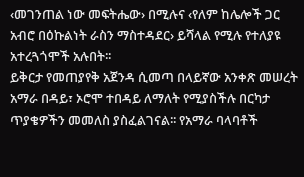‹መገንጠል ነው መፍትሔው› በሚሉና ‹የለም ከሌሎች ጋር አብሮ በዕኩልነት ራስን ማስተዳደር› ይሻላል የሚሉ የተለያዩ አተረጓጎሞች አሉበት፡፡
ይቅርታ የመጠያየቅ አጀንዳ ሲመጣ በላይኛው አንቀጽ መሠረት አማራ በዳይ፣ ኦሮሞ ተበዳይ ለማለት የሚያስችሉ በርካታ ጥያቄዎችን መመለስ ያስፈልገናል፡፡ የአማራ ባላባቶች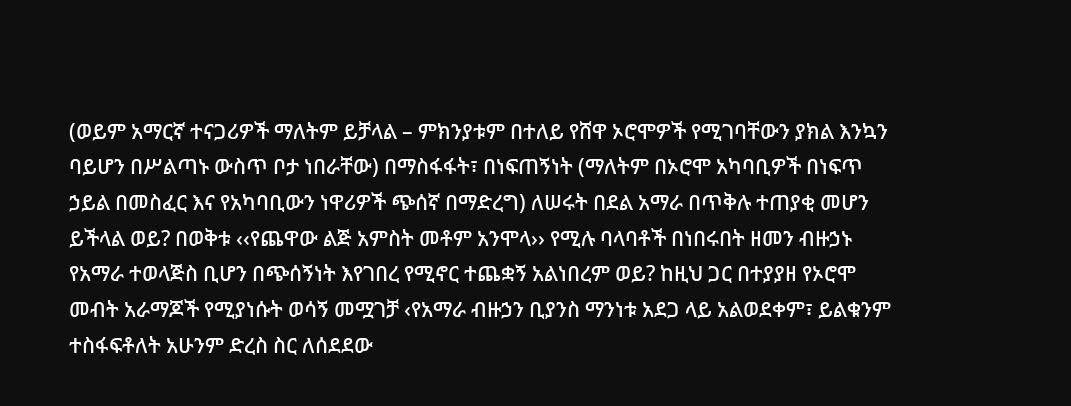(ወይም አማርኛ ተናጋሪዎች ማለትም ይቻላል – ምክንያቱም በተለይ የሸዋ ኦሮሞዎች የሚገባቸውን ያክል እንኳን ባይሆን በሥልጣኑ ውስጥ ቦታ ነበራቸው) በማስፋፋት፣ በነፍጠኝነት (ማለትም በኦሮሞ አካባቢዎች በነፍጥ ኃይል በመስፈር እና የአካባቢውን ነዋሪዎች ጭሰኛ በማድረግ) ለሠሩት በደል አማራ በጥቅሉ ተጠያቂ መሆን ይችላል ወይ? በወቅቱ ‹‹የጨዋው ልጅ አምስት መቶም አንሞላ›› የሚሉ ባላባቶች በነበሩበት ዘመን ብዙኃኑ የአማራ ተወላጅስ ቢሆን በጭሰኝነት እየገበረ የሚኖር ተጨቋኝ አልነበረም ወይ? ከዚህ ጋር በተያያዘ የኦሮሞ መብት አራማጆች የሚያነሱት ወሳኝ መሟገቻ ‹የአማራ ብዙኃን ቢያንስ ማንነቱ አደጋ ላይ አልወደቀም፣ ይልቁንም ተስፋፍቶለት አሁንም ድረስ ስር ለሰደደው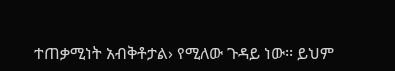ተጠቃሚነት አብቅቶታል› የሚለው ጉዳይ ነው፡፡ ይህም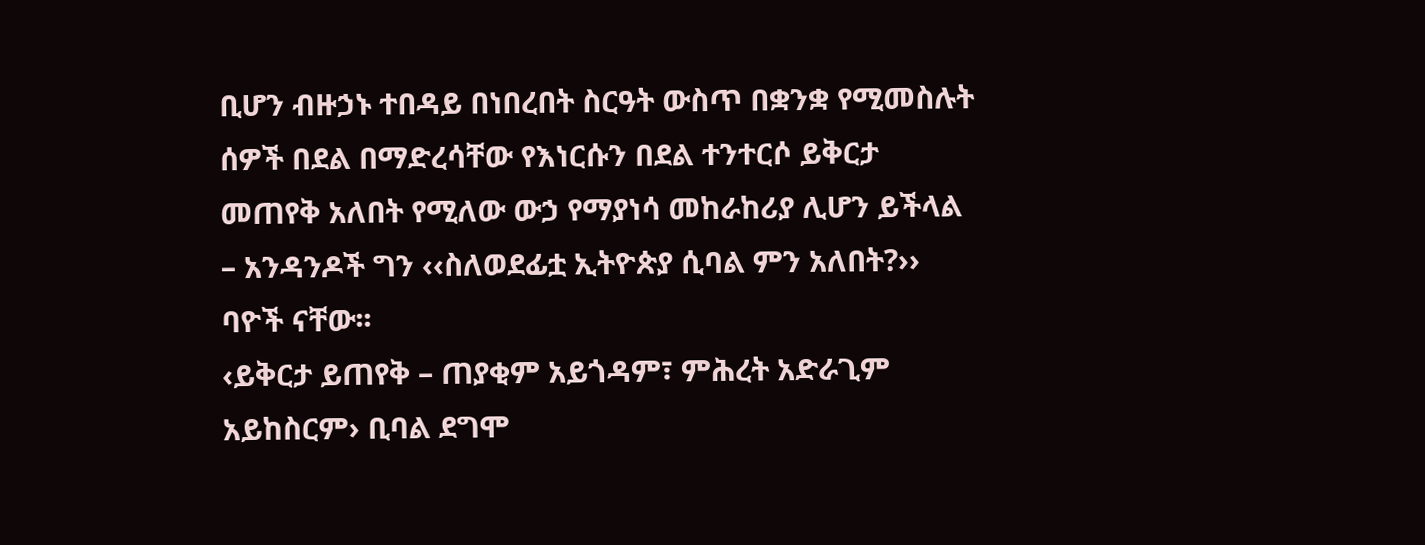ቢሆን ብዙኃኑ ተበዳይ በነበረበት ስርዓት ውስጥ በቋንቋ የሚመስሉት ሰዎች በደል በማድረሳቸው የእነርሱን በደል ተንተርሶ ይቅርታ መጠየቅ አለበት የሚለው ውኃ የማያነሳ መከራከሪያ ሊሆን ይችላል – አንዳንዶች ግን ‹‹ስለወደፊቷ ኢትዮጵያ ሲባል ምን አለበት?›› ባዮች ናቸው፡፡
‹ይቅርታ ይጠየቅ – ጠያቂም አይጎዳም፣ ምሕረት አድራጊም አይከስርም› ቢባል ደግሞ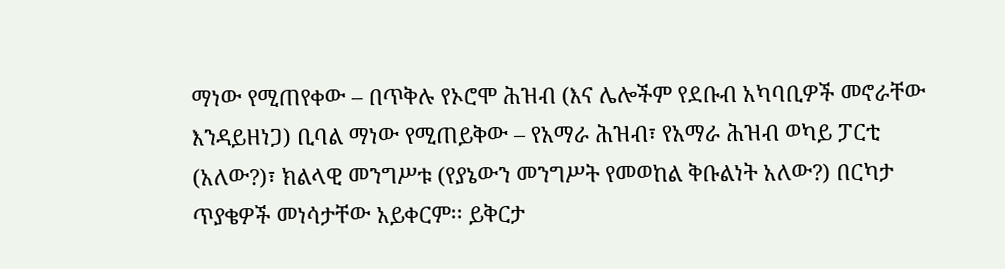ማነው የሚጠየቀው – በጥቅሉ የኦሮሞ ሕዝብ (እና ሌሎችም የደቡብ አካባቢዎች መኖራቸው እንዳይዘነጋ) ቢባል ማነው የሚጠይቅው – የአማራ ሕዝብ፣ የአማራ ሕዝብ ወካይ ፓርቲ (አለው?)፣ ክልላዊ መንግሥቱ (የያኔውን መንግሥት የመወከል ቅቡልነት አለው?) በርካታ ጥያቄዎች መነሳታቸው አይቀርም፡፡ ይቅርታ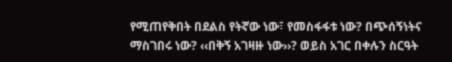የሚጠየቅበት በደልስ የትኛው ነው፣ የመስፋፋቱ ነው? በጭሰኝነትና ማስገበሩ ነው? ‹‹በቅኝ አገዛዙ ነው››? ወይስ አገር በቀሉን ስርዓት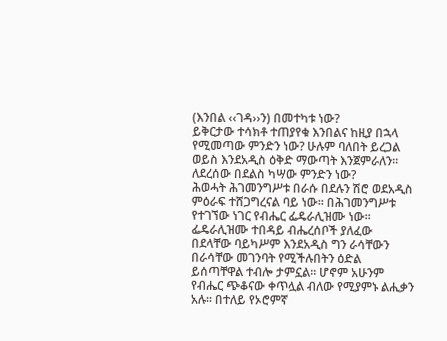(እንበል ‹‹ገዳ››ን) በመተካቱ ነው?
ይቅርታው ተሳክቶ ተጠያየቁ እንበልና ከዚያ በኋላ የሚመጣው ምንድን ነው? ሁሉም ባለበት ይረጋል ወይስ እንደአዲስ ዕቅድ ማውጣት እንጀምራለን፡፡ ለደረሰው በደልስ ካሣው ምንድን ነው?
ሕወሓት ሕገመንግሥቱ በራሱ በደሉን ሽሮ ወደአዲስ ምዕራፍ ተሸጋግረናል ባይ ነው፡፡ በሕገመንግሥቱ የተገኘው ነገር የብሔር ፌዴራሊዝሙ ነው፡፡ ፌዴራሊዝሙ ተበዳይ ብሔረሰቦች ያለፈው በደላቸው ባይካሥም እንደአዲስ ግን ራሳቸውን በራሳቸው መገንባት የሚችሉበትን ዕድል ይሰጣቸዋል ተብሎ ታምኗል፡፡ ሆኖም አሁንም የብሔር ጭቆናው ቀጥሏል ብለው የሚያምኑ ልሒቃን አሉ፡፡ በተለይ የኦሮምኛ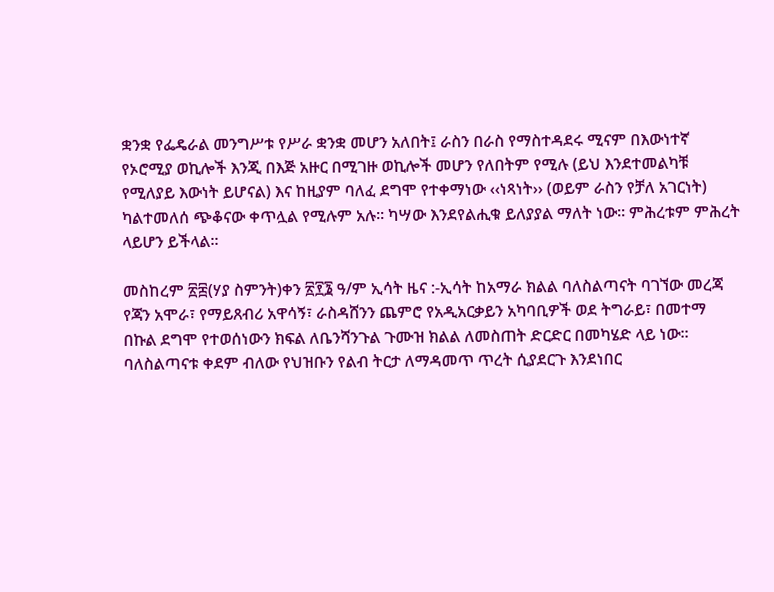ቋንቋ የፌዴራል መንግሥቱ የሥራ ቋንቋ መሆን አለበት፤ ራስን በራስ የማስተዳደሩ ሚናም በእውነተኛ የኦሮሚያ ወኪሎች እንጂ በእጅ አዙር በሚገዙ ወኪሎች መሆን የለበትም የሚሉ (ይህ እንደተመልካቹ የሚለያይ እውነት ይሆናል) እና ከዚያም ባለፈ ደግሞ የተቀማነው ‹‹ነጻነት›› (ወይም ራስን የቻለ አገርነት) ካልተመለሰ ጭቆናው ቀጥሏል የሚሉም አሉ፡፡ ካሣው እንደየልሒቁ ይለያያል ማለት ነው፡፡ ምሕረቱም ምሕረት ላይሆን ይችላል፡፡

መስከረም ፳፰(ሃያ ስምንት)ቀን ፳፻፮ ዓ/ም ኢሳት ዜና :-ኢሳት ከአማራ ክልል ባለስልጣናት ባገኘው መረጃ  የጃን አሞራ፣ የማይጸብሪ አዋሳኝ፣ ራስዳሸንን ጨምሮ የአዲአርቃይን አካባቢዎች ወደ ትግራይ፣ በመተማ በኩል ደግሞ የተወሰነውን ክፍል ለቤንሻንጉል ጉሙዝ ክልል ለመስጠት ድርድር በመካሄድ ላይ ነው። ባለስልጣናቱ ቀደም ብለው የህዝቡን የልብ ትርታ ለማዳመጥ ጥረት ሲያደርጉ እንደነበር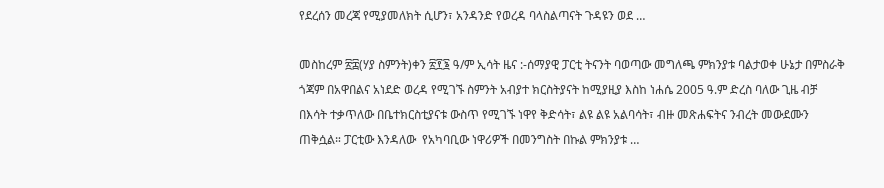የደረሰን መረጃ የሚያመለክት ሲሆን፣ አንዳንድ የወረዳ ባላስልጣናት ጉዳዩን ወደ …

መስከረም ፳፰(ሃያ ስምንት)ቀን ፳፻፮ ዓ/ም ኢሳት ዜና :-ሰማያዊ ፓርቲ ትናንት ባወጣው መግለጫ ምክንያቱ ባልታወቀ ሁኔታ በምስራቅ ጎጃም በአዋበልና አነደድ ወረዳ የሚገኙ ስምንት አብያተ ክርስትያናት ከሚያዚያ እስከ ነሐሴ 2005 ዓ.ም ድረስ ባለው ጊዜ ብቻ በእሳት ተቃጥለው በቤተክርስቲያናቱ ውስጥ የሚገኙ ነዋየ ቅድሳት፣ ልዩ ልዩ አልባሳት፣ ብዙ መጽሐፍትና ንብረት መውደሙን ጠቅሷል። ፓርቲው እንዳለው  የአካባቢው ነዋሪዎች በመንግስት በኩል ምክንያቱ …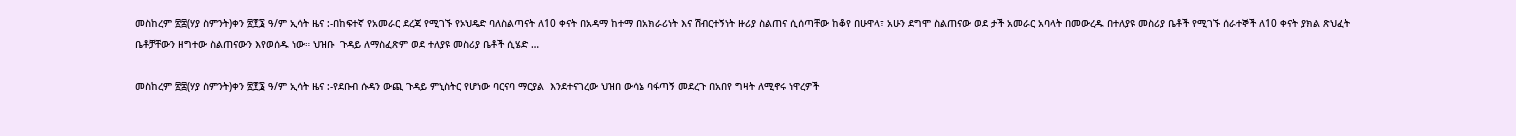መስከረም ፳፰(ሃያ ስምንት)ቀን ፳፻፮ ዓ/ም ኢሳት ዜና :-በከፍተኛ የአመራር ደረጃ የሚገኙ የኦህዴድ ባለስልጣናት ለ10 ቀናት በአዳማ ከተማ በአክራሪነት እና ሽብርተኝነት ዙሪያ ስልጠና ሲሰጣቸው ከቆየ በሁዋላ፣ አሁን ደግሞ ስልጠናው ወደ ታች አመራር አባላት በመውረዱ በተለያዩ መስሪያ ቤቶች የሚገኙ ሰራተኞች ለ10 ቀናት ያክል ጽህፈት ቤቶቻቸውን ዘግተው ስልጠናውን እየወሰዱ ነው። ህዝቡ  ጉዳይ ለማስፈጽም ወደ ተለያዩ መስሪያ ቤቶች ሲሄድ …

መስከረም ፳፰(ሃያ ስምንት)ቀን ፳፻፮ ዓ/ም ኢሳት ዜና :-የደቡብ ሱዳን ውጪ ጉዳይ ምኒስትር የሆነው ባርናባ ማርያል  እንደተናገረው ህዝበ ውሳኔ ባፋጣኝ መደረጉ በአበየ ግዛት ለሚኖሩ ነዋረዎች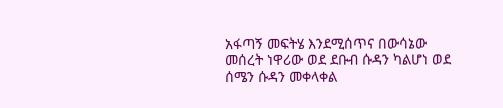አፋጣኝ መፍትሄ እንደሚሰጥና በውሳኔው መሰረት ነዋሪው ወደ ደቡብ ሱዳን ካልሆነ ወደ ሰሜን ሱዳን መቀላቀል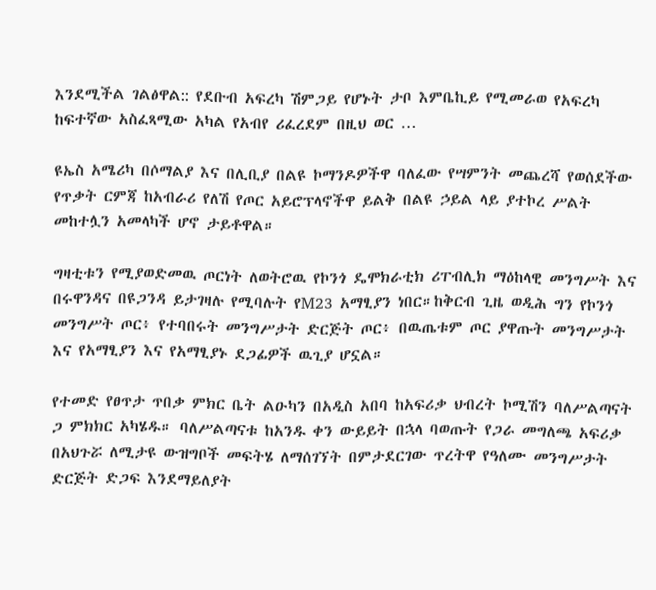እንደሚችል ገልፅዋል:: የደቡብ አፍረካ ሽምጋይ የሆኑት ታቦ እምቤኪይ የሚመራወ የአፍረካ ከፍተኛው አስፈጻሚው አካል የአብየ ሪፈረደም በዚህ ወር …

ዩኤስ አሜሪካ በሶማልያ እና በሊቢያ በልዩ ኮማንዶዎችዋ ባለፈው የሣምንት መጨረሻ የወሰደችው የጥቃት ርምጃ ከአብራሪ የለሽ የጦር አይሮፕላኖችዋ ይልቅ በልዩ ኃይል ላይ ያተኮረ ሥልት መከተሏን አመላካች ሆኖ ታይቶዋል።

ግዛቲቱን የሚያወድመዉ ጦርነት ለወትሮዉ የኮንጎ ዴሞክራቲክ ሪፐብሊክ ማዕከላዊ መንግሥት እና በሩዋንዳና በዩጋንዳ ይታገዛሉ የሚባሉት የM23 አማፂያን ነበር።ከቅርብ ጊዜ ወዲሕ ግን የኮንጎ መንግሥት ጦር፥ የተባበሩት መንግሥታት ድርጅት ጦር፥ በዉጤቱም ጦር ያዋጡት መንግሥታት እና የአማፂያን እና የአማፂያኑ ደጋፊዎች ዉጊያ ሆኗል።

የተመድ የፀጥታ ጥበቃ ምክር ቤት ልዑካን በአዲስ አበባ ከአፍሪቃ ህብረት ኮሚሽን ባለሥልጣናት ጋ ምክክር አካሄዱ። ባለሥልጣናቱ ከአንዱ ቀን ውይይት በኋላ ባወጡት የጋራ መግለጫ አፍሪቃ በአህጉሯ ለሚታዩ ውዝግቦች መፍትሄ ለማሰገኘት በምታደርገው ጥረትዋ የዓለሙ መንግሥታት ድርጅት ድጋፍ እንደማይለያት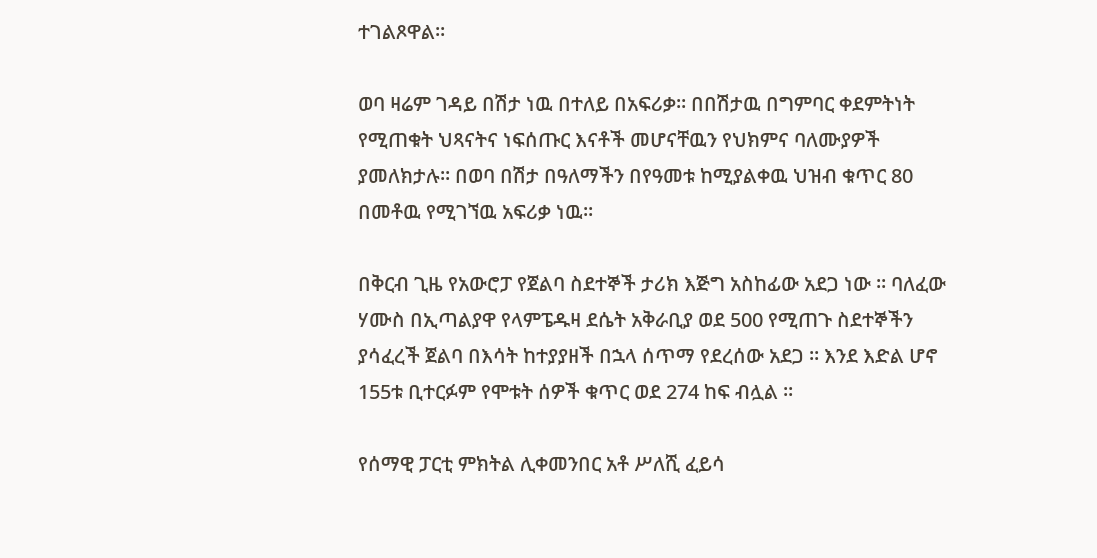ተገልጾዋል።

ወባ ዛሬም ገዳይ በሽታ ነዉ በተለይ በአፍሪቃ። በበሽታዉ በግምባር ቀደምትነት የሚጠቁት ህጻናትና ነፍሰጡር እናቶች መሆናቸዉን የህክምና ባለሙያዎች ያመለክታሉ። በወባ በሽታ በዓለማችን በየዓመቱ ከሚያልቀዉ ህዝብ ቁጥር 80 በመቶዉ የሚገኘዉ አፍሪቃ ነዉ።

በቅርብ ጊዜ የአውሮፓ የጀልባ ስደተኞች ታሪክ እጅግ አስከፊው አደጋ ነው ። ባለፈው ሃሙስ በኢጣልያዋ የላምፔዱዛ ደሴት አቅራቢያ ወደ 500 የሚጠጉ ስደተኞችን ያሳፈረች ጀልባ በእሳት ከተያያዘች በኋላ ሰጥማ የደረሰው አደጋ ። እንደ እድል ሆኖ 155ቱ ቢተርፉም የሞቱት ሰዎች ቁጥር ወደ 274 ከፍ ብሏል ።

የሰማዊ ፓርቲ ምክትል ሊቀመንበር አቶ ሥለሺ ፈይሳ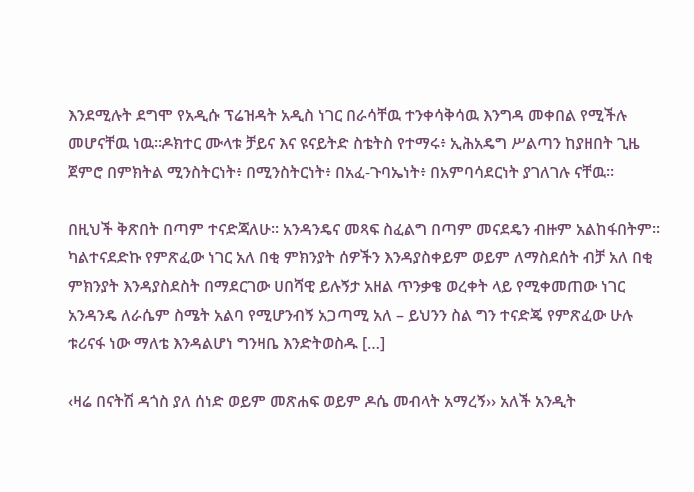እንደሚሉት ደግሞ የአዲሱ ፕሬዝዳት አዲስ ነገር በራሳቸዉ ተንቀሳቅሳዉ እንግዳ መቀበል የሚችሉ መሆናቸዉ ነዉ።ዶክተር ሙላቱ ቻይና እና ዩናይትድ ስቴትስ የተማሩ፥ ኢሕአዴግ ሥልጣን ከያዘበት ጊዜ ጀምሮ በምክትል ሚንስትርነት፥ በሚንስትርነት፥ በአፈ-ጉባኤነት፥ በአምባሳደርነት ያገለገሉ ናቸዉ።

በዚህች ቅጽበት በጣም ተናድጃለሁ፡፡ አንዳንዴና መጻፍ ስፈልግ በጣም መናደዴን ብዙም አልከፋበትም፡፡ ካልተናደድኩ የምጽፈው ነገር አለ በቂ ምክንያት ሰዎችን እንዳያስቀይም ወይም ለማስደሰት ብቻ አለ በቂ ምክንያት እንዳያስደስት በማደርገው ሀበሻዊ ይሉኝታ አዘል ጥንቃቄ ወረቀት ላይ የሚቀመጠው ነገር አንዳንዴ ለራሴም ስሜት አልባ የሚሆንብኝ አጋጣሚ አለ – ይህንን ስል ግን ተናድጄ የምጽፈው ሁሉ ቱሪናፋ ነው ማለቴ እንዳልሆነ ግንዛቤ እንድትወስዱ […]

‹ዛሬ በናትሽ ዳጎስ ያለ ሰነድ ወይም መጽሐፍ ወይም ዶሴ መብላት አማረኝ›› አለች አንዲት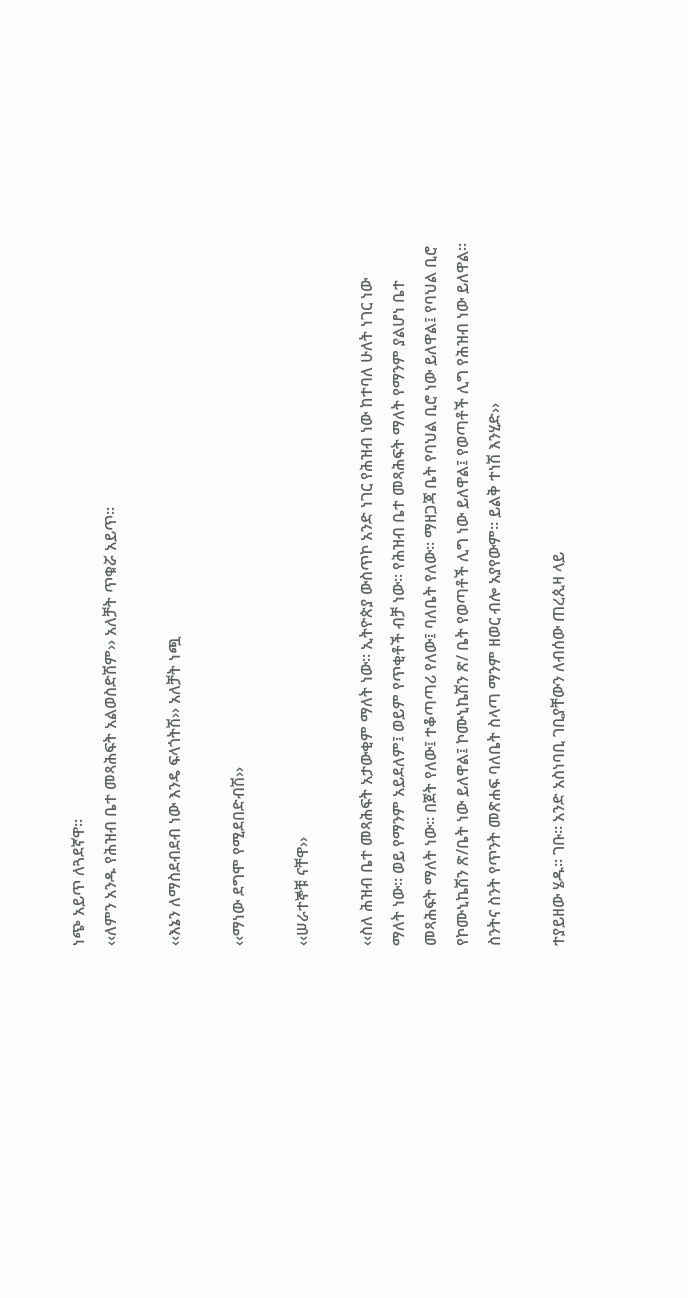ነጭ አይጥ ለጓደኛዋ፡፡
‹‹ለምን አንዱ የሕዝብ ቤተ መጻሕፍት አልወስድሽም›› አለቻት ጥቁሯ አይጥ፡፡

‹‹እኔን ለማስደብደብ ነው እንዴ ፍላጎትሽ›› አለቻት ነጯ

‹‹ማነው ደግሞ የሚደበድብሽ››

‹‹ሠራተኞቹ ናቸዋ››

‹‹ስለ ሕዝብ ቤተ መጻሕፍት አታውቂም ማለት ነው፡፡ ኢትዮጵያ ውስጥኮ አንድ ነገር የሕዝብ ነው ከተባለ ሁለት ነገር ነው ማለት ነው፡፡ ወይ የማንም አይደለም፤ ወይም የጥቂቶች ብቻ ነው፡፡ የሕዝብ ቤተ መጻሕፍት ማለት የማንም ያልሆነ ቤተ መጻሕፍት ማለት ነው፡፡ በጀት የለው፤ ተቆጣጣሪ የለው፤ ባለቤት የለው፡፡ ማዘጋጃ ቤት የባህል ቢሮ ነው ይለዋል፤ የባህል ቢሮ የኮሙኒኬሽን ጽ/ቤት ነው ይለዋል፤ ኮሙኒኬሽን ጽ/ ቤት የወጣቶች ሊግ ነው ይለዋል፤ የወጣቶች ሊግ የሕዝብ ነው ይለዋል፡፡ ስንትና ስንት የጥንት መጽሐፍ ባለቤት ስላጣ ማንም ዘወር ብሎ አያየውም፡፡ ይልቅ ተነሽ እንሂድ››

ተያይዘው ሄዱ፡፡ ገቡ፡፡ አንድ አስነባቢ ገቢያቸውን ለብሰው ጠረጲዛ ላይ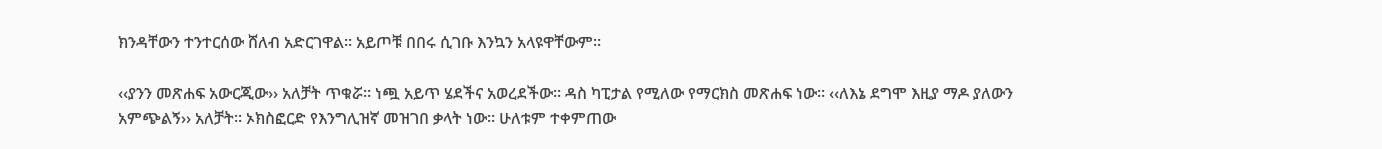ክንዳቸውን ተንተርሰው ሸለብ አድርገዋል፡፡ አይጦቹ በበሩ ሲገቡ እንኳን አላዩዋቸውም፡፡

‹‹ያንን መጽሐፍ አውርጂው›› አለቻት ጥቁሯ፡፡ ነጯ አይጥ ሄደችና አወረደችው፡፡ ዳስ ካፒታል የሚለው የማርክስ መጽሐፍ ነው፡፡ ‹‹ለእኔ ደግሞ እዚያ ማዶ ያለውን አምጭልኝ›› አለቻት፡፡ ኦክስፎርድ የእንግሊዝኛ መዝገበ ቃላት ነው፡፡ ሁለቱም ተቀምጠው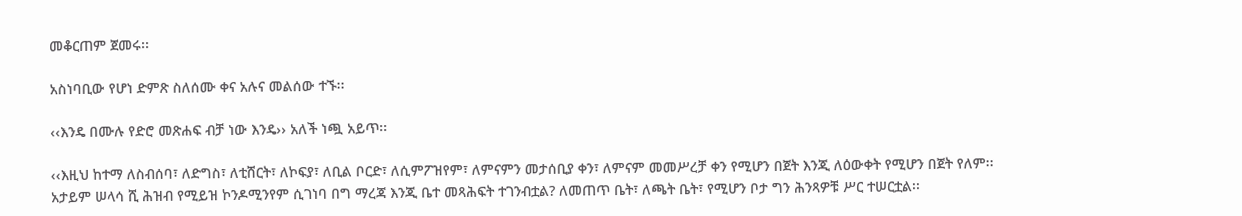መቆርጠም ጀመሩ፡፡

አስነባቢው የሆነ ድምጽ ስለሰሙ ቀና አሉና መልሰው ተኙ፡፡

‹‹እንዴ በሙሉ የድሮ መጽሐፍ ብቻ ነው እንዴ›› አለች ነጯ አይጥ፡፡

‹‹እዚህ ከተማ ለስብሰባ፣ ለድግስ፣ ለቲሸርት፣ ለኮፍያ፣ ለቢል ቦርድ፣ ለሲምፖዝየም፣ ለምናምን መታሰቢያ ቀን፣ ለምናም መመሥረቻ ቀን የሚሆን በጀት እንጂ ለዕውቀት የሚሆን በጀት የለም፡፡ አታይም ሠላሳ ሺ ሕዝብ የሚይዝ ኮንዶሚንየም ሲገነባ በግ ማረጃ እንጂ ቤተ መጻሕፍት ተገንብቷል? ለመጠጥ ቤት፣ ለጫት ቤት፣ የሚሆን ቦታ ግን ሕንጻዎቹ ሥር ተሠርቷል፡፡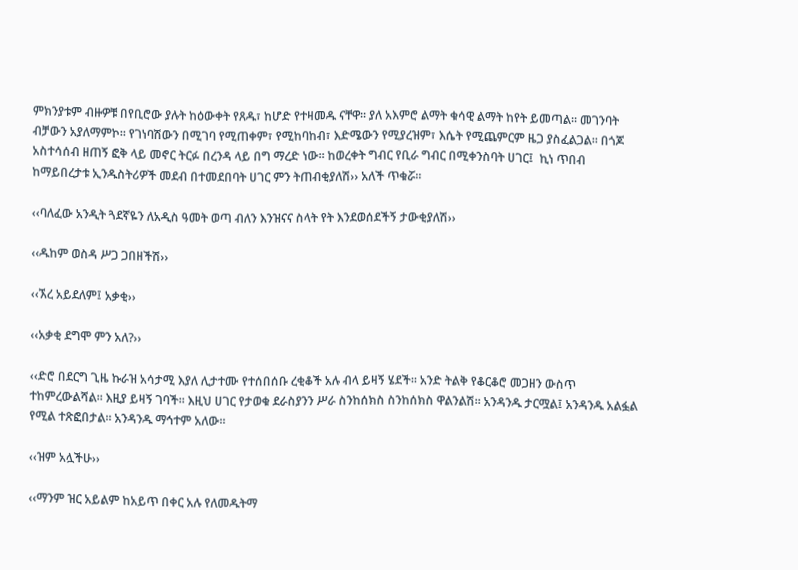ምክንያቱም ብዙዎቹ በየቢሮው ያሉት ከዕውቀት የጸዱ፣ ከሆድ የተዛመዱ ናቸዋ፡፡ ያለ አእምሮ ልማት ቁሳዊ ልማት ከየት ይመጣል፡፡ መገንባት ብቻውን አያለማምኮ፡፡ የገነባሽውን በሚገባ የሚጠቀም፣ የሚከባከብ፣ እድሜውን የሚያረዝም፣ እሴት የሚጨምርም ዜጋ ያስፈልጋል፡፡ በጎጆ አስተሳሰብ ዘጠኝ ፎቅ ላይ መኖር ትርፉ በረንዳ ላይ በግ ማረድ ነው፡፡ ከወረቀት ግብር የቢራ ግብር በሚቀንስባት ሀገር፤  ኪነ ጥበብ ከማይበረታቱ ኢንዱስትሪዎች መደብ በተመደበባት ሀገር ምን ትጠብቂያለሽ›› አለች ጥቁሯ፡፡

‹‹ባለፈው አንዲት ጓደኛዬን ለአዲስ ዓመት ወጣ ብለን እንዝናና ስላት የት እንደወሰደችኝ ታውቂያለሽ››

‹‹ዱከም ወስዳ ሥጋ ጋበዘችሽ››

‹‹ኧረ አይደለም፤ አቃቂ››

‹‹አቃቂ ደግሞ ምን አለ?››

‹‹ድሮ በደርግ ጊዜ ኩራዝ አሳታሚ እያለ ሊታተሙ የተሰበሰቡ ረቂቆች አሉ ብላ ይዛኝ ሄደች፡፡ አንድ ትልቅ የቆርቆሮ መጋዘን ውስጥ ተከምረውልሻል፡፡ እዚያ ይዛኝ ገባች፡፡ እዚህ ሀገር የታወቁ ደራስያንን ሥራ ስንከሰክስ ስንከሰክስ ዋልንልሽ፡፡ አንዳንዱ ታርሟል፤ አንዳንዱ አልፏል የሚል ተጽፎበታል፡፡ አንዳንዱ ማኅተም አለው፡፡

‹‹ዝም አሏችሁ››

‹‹ማንም ዝር አይልም ከአይጥ በቀር አሉ የለመዱትማ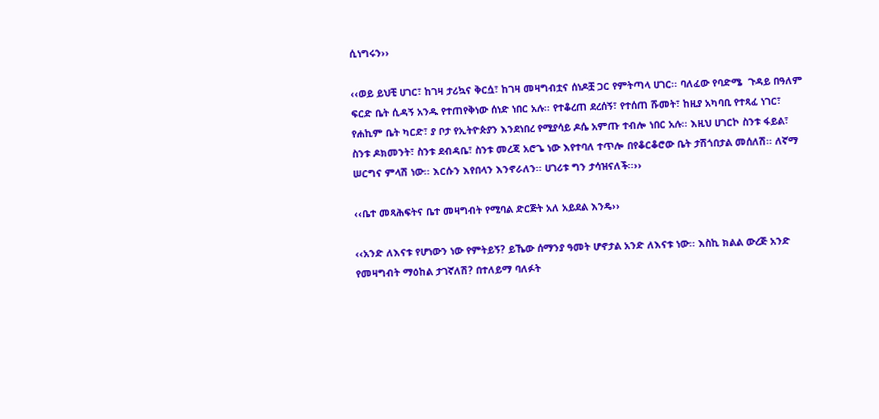ሲነግሩን››

‹‹ወይ ይህቺ ሀገር፣ ከገዛ ታሪኳና ቅርሷ፣ ከገዛ መዛግብቷና ሰነዶቿ ጋር የምትጣላ ሀገር፡፡ ባለፈው የባድሜ  ጉዳይ በዓለም ፍርድ ቤት ሲዳኝ አንዱ የተጠየቅነው ሰነድ ነበር አሉ፡፡ የተቆረጠ ደረሰኝ፣ የተሰጠ ሹመት፣ ከዚያ አካባቢ የተጻፈ ነገር፣ የሐኪም ቤት ካርድ፣ ያ ቦታ የኢትዮጵያን እንደነበረ የሚያሳይ ዶሴ አምጡ ተብሎ ነበር አሉ፡፡ እዚህ ሀገርኮ ስንቱ ፋይል፣ ስንቱ ዶክመንት፣ ስንቱ ደብዳቤ፣ ስንቱ መረጃ አሮጌ ነው እየተባለ ተጥሎ በየቆርቆሮው ቤት ታሽጎበታል መሰለሽ፡፡ ለኛማ ሠርግና ምላሽ ነው፡፡ እርሱን እየበላን እንኖራለን፡፡ ሀገሪቱ ግን ታሳዝናለች፡፡››

‹‹ቤተ መጻሕፍትና ቤተ መዛግብት የሚባል ድርጅት አለ አይደል እንዴ››

‹‹አንድ ለእናቱ የሆነውን ነው የምትይኝ? ይኼው ሰማንያ ዓመት ሆኖታል አንድ ለእናቱ ነው፡፡ እስኪ ክልል ውረጅ አንድ የመዛግብት ማዕከል ታገኛለሽ? በተለይማ ባለፉት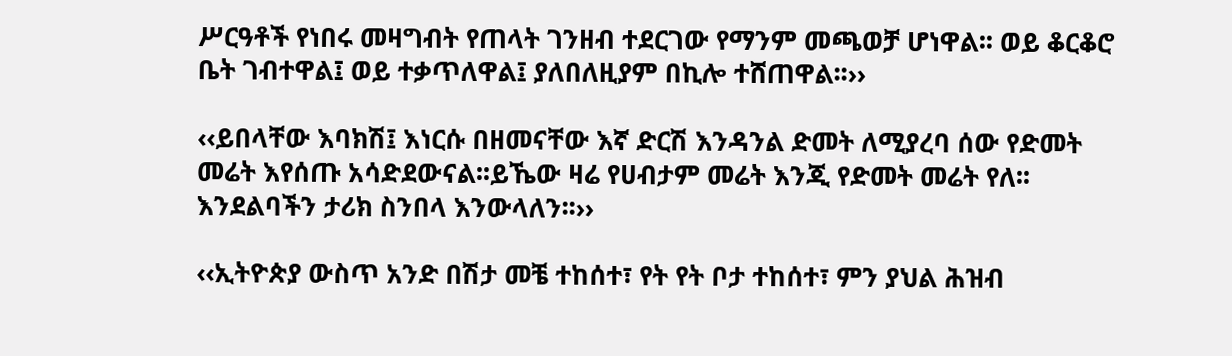ሥርዓቶች የነበሩ መዛግብት የጠላት ገንዘብ ተደርገው የማንም መጫወቻ ሆነዋል፡፡ ወይ ቆርቆሮ ቤት ገብተዋል፤ ወይ ተቃጥለዋል፤ ያለበለዚያም በኪሎ ተሸጠዋል፡፡››

‹‹ይበላቸው እባክሽ፤ እነርሱ በዘመናቸው እኛ ድርሽ እንዳንል ድመት ለሚያረባ ሰው የድመት መሬት እየሰጡ አሳድደውናል፡፡ይኼው ዛሬ የሀብታም መሬት እንጂ የድመት መሬት የለ፡፡እንደልባችን ታሪክ ስንበላ እንውላለን፡፡››

‹‹ኢትዮጵያ ውስጥ አንድ በሽታ መቼ ተከሰተ፣ የት የት ቦታ ተከሰተ፣ ምን ያህል ሕዝብ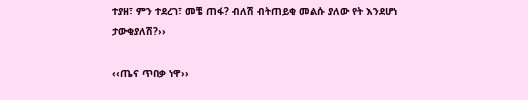ተያዘ፣ ምን ተደረገ፣ መቼ ጠፋ? ብለሽ ብትጠይቂ መልሱ ያለው የት እንደሆነ ታውቂያለሽ?››

‹‹ጤና ጥበቃ ነዋ››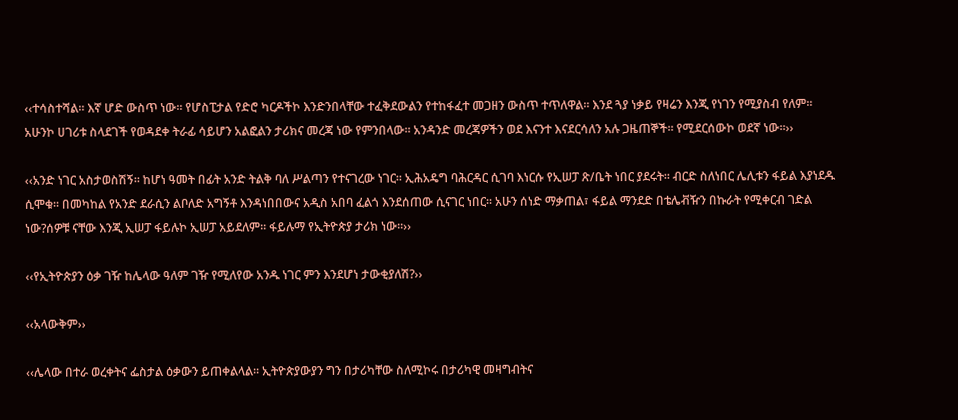‹‹ተሳስተሻል፡፡ እኛ ሆድ ውስጥ ነው፡፡ የሆስፒታል የድሮ ካርዶችኮ እንድንበላቸው ተፈቅደውልን የተከፋፈተ መጋዘን ውስጥ ተጥለዋል፡፡ እንደ ጓያ ነቃይ የዛሬን እንጂ የነገን የሚያስብ የለም፡፡ አሁንኮ ሀገሪቱ ስላደገች የወዳደቀ ትራፊ ሳይሆን አልፎልን ታሪክና መረጃ ነው የምንበላው፡፡ አንዳንድ መረጃዎችን ወደ እናንተ እናደርሳለን አሉ ጋዜጠኞች፡፡ የሚደርሰውኮ ወደኛ ነው፡፡››

‹‹አንድ ነገር አስታወስሽኝ፡፡ ከሆነ ዓመት በፊት አንድ ትልቅ ባለ ሥልጣን የተናገረው ነገር፡፡ ኢሕአዴግ ባሕርዳር ሲገባ እነርሱ የኢሠፓ ጽ/ቤት ነበር ያደሩት፡፡ ብርድ ስለነበር ሌሊቱን ፋይል እያነደዱ ሲሞቁ፡፡ በመካከል የአንድ ደራሲን ልቦለድ አግኝቶ እንዳነበበውና አዲስ አበባ ፈልጎ እንደሰጠው ሲናገር ነበር፡፡ አሁን ሰነድ ማቃጠል፣ ፋይል ማንደድ በቴሌቭዥን በኩራት የሚቀርብ ገድል ነው?ሰዎቹ ናቸው እንጂ ኢሠፓ ፋይሉኮ ኢሠፓ አይደለም፡፡ ፋይሉማ የኢትዮጵያ ታሪክ ነው፡፡››

‹‹የኢትዮጵያን ዕቃ ገዥ ከሌላው ዓለም ገዥ የሚለየው አንዱ ነገር ምን እንደሆነ ታውቂያለሽ?››

‹‹አላውቅም››

‹‹ሌላው በተራ ወረቀትና ፌስታል ዕቃውን ይጠቀልላል፡፡ ኢትዮጵያውያን ግን በታሪካቸው ስለሚኮሩ በታሪካዊ መዛግብትና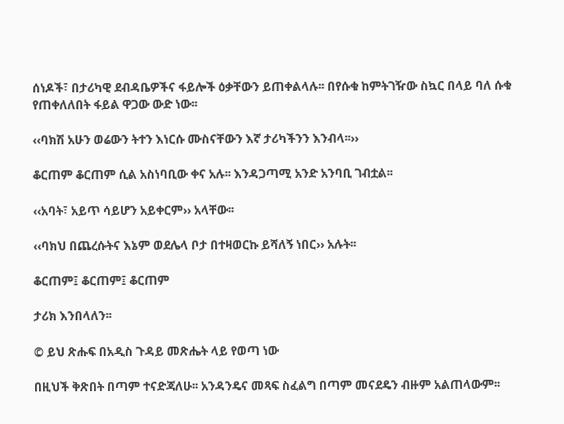ሰነዶች፣ በታሪካዊ ደብዳቤዎችና ፋይሎች ዕቃቸውን ይጠቀልላሉ፡፡ በየሱቁ ከምትገዥው ስኳር በላይ ባለ ሱቁ የጠቀለለበት ፋይል ዋጋው ውድ ነው፡፡

‹‹ባክሽ አሁን ወሬውን ትተን እነርሱ ሙስናቸውን እኛ ታሪካችንን እንብላ፡፡››

ቆርጠም ቆርጠም ሲል አስነባቢው ቀና አሉ፡፡ እንዳጋጣሚ አንድ አንባቢ ገብቷል፡፡

‹‹አባት፣ አይጥ ሳይሆን አይቀርም›› አላቸው፡፡

‹‹ባክህ በጨረሱትና እኔም ወደሌላ ቦታ በተዛወርኩ ይሻለኝ ነበር›› አሉት፡፡

ቆርጠም፤ ቆርጠም፤ ቆርጠም

ታሪክ እንበላለን፡፡

© ይህ ጽሑፍ በአዲስ ጉዳይ መጽሔት ላይ የወጣ ነው

በዚህች ቅጽበት በጣም ተናድጃለሁ፡፡ አንዳንዴና መጻፍ ስፈልግ በጣም መናደዴን ብዙም አልጠላውም፡፡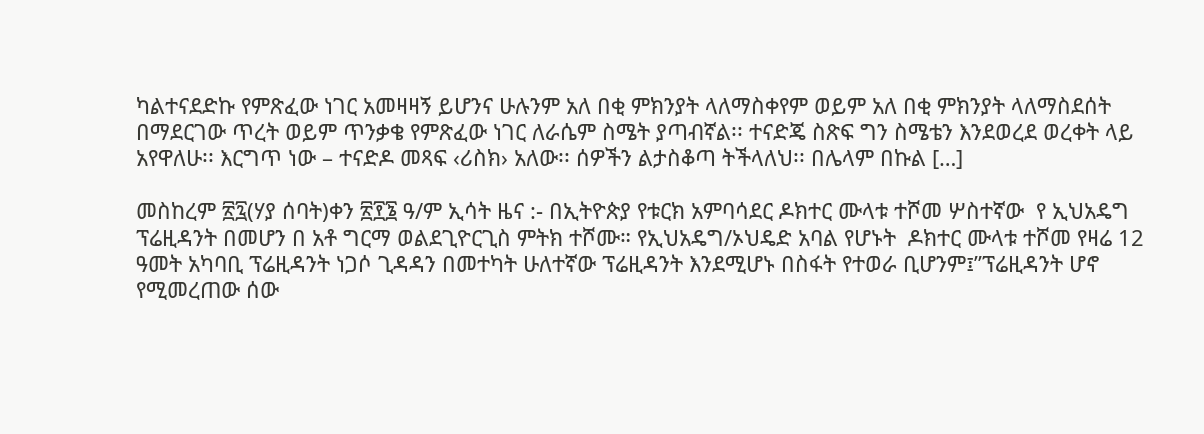ካልተናደድኩ የምጽፈው ነገር አመዛዛኝ ይሆንና ሁሉንም አለ በቂ ምክንያት ላለማስቀየም ወይም አለ በቂ ምክንያት ላለማስደሰት በማደርገው ጥረት ወይም ጥንቃቄ የምጽፈው ነገር ለራሴም ስሜት ያጣብኛል፡፡ ተናድጄ ስጽፍ ግን ስሜቴን እንደወረደ ወረቀት ላይ አየዋለሁ፡፡ እርግጥ ነው – ተናድዶ መጻፍ ‹ሪስክ› አለው፡፡ ሰዎችን ልታስቆጣ ትችላለህ፡፡ በሌላም በኩል […]

መስከረም ፳፯(ሃያ ሰባት)ቀን ፳፻፮ ዓ/ም ኢሳት ዜና :- በኢትዮጵያ የቱርክ አምባሳደር ዶክተር ሙላቱ ተሾመ ሦስተኛው  የ ኢህአዴግ ፕሬዚዳንት በመሆን በ አቶ ግርማ ወልደጊዮርጊስ ምትክ ተሾሙ። የኢህአዴግ/ኦህዴድ አባል የሆኑት  ዶክተር ሙላቱ ተሾመ የዛሬ 12 ዓመት አካባቢ ፕሬዚዳንት ነጋሶ ጊዳዳን በመተካት ሁለተኛው ፕሬዚዳንት እንደሚሆኑ በስፋት የተወራ ቢሆንም፤”ፕሬዚዳንት ሆኖ የሚመረጠው ሰው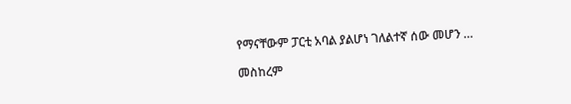የማናቸውም ፓርቲ አባል ያልሆነ ገለልተኛ ሰው መሆን …

መስከረም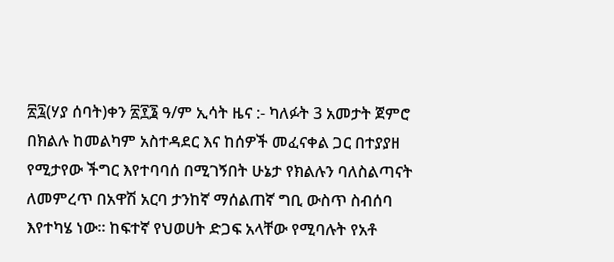፳፯(ሃያ ሰባት)ቀን ፳፻፮ ዓ/ም ኢሳት ዜና :- ካለፉት 3 አመታት ጀምሮ በክልሉ ከመልካም አስተዳደር እና ከሰዎች መፈናቀል ጋር በተያያዘ የሚታየው ችግር እየተባባሰ በሚገኝበት ሁኔታ የክልሉን ባለስልጣናት ለመምረጥ በአዋሽ አርባ ታንከኛ ማሰልጠኛ ግቢ ውስጥ ስብሰባ እየተካሄ ነው። ከፍተኛ የህወሀት ድጋፍ አላቸው የሚባሉት የአቶ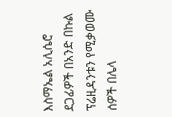እስማኤል አሊሴሮ ደጋፊዎች በአንድ በኩል ፕሬዚዳንቱን የሚቃወሙ ሰዎች በሌላ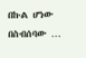በኩል ሆነው በስብሰባው …